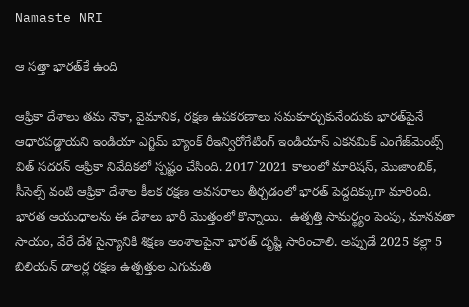Namaste NRI

ఆ సత్తా భారత్‌కే ఉంది

ఆఫ్రికా దేశాలు తమ నౌకా, వైమానిక, రక్షణ ఉపకరణాలు సమకూర్చుకునేందుకు భారత్‌పైనే ఆధారపడ్డాయని ఇండియా ఎగ్జిమ్‌ బ్యాంక్‌ రీఇన్విరోగేటింగ్‌ ఇండియాస్‌ ఎకనమిక్‌ ఎంగేజ్‌మెంట్స్‌ విత్‌ సదరన్‌ ఆఫ్రికా నివేదికలో స్పష్టం చేసింది. 2017`2021 కాలంలో మారిషస్‌, మొజాంబిక్‌, సీసెల్స్‌ వంటి ఆఫ్రికా దేశాల కీలక రక్షణ అవసరాలు తీర్చడంలో భారత్‌ పెద్దదిక్కుగా మారింది.  భారత ఆయుధాలను ఈ దేశాలు భారీ మొత్తంలో కొన్నాయి.  ఉత్పత్తి సామర్థ్యం పెంపు, మానవతా సాయం, వేరే దేశ సైన్యానికి శిక్షణ అంశాలపైనా భారత్‌ దృష్టి సారించాలి. అప్పుడే 2025 కల్లా 5 బిలియన్‌ డాలర్ల రక్షణ ఉత్పత్తుల ఎగుమతి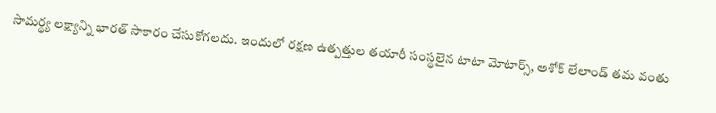సామర్థ్య లక్ష్యాన్ని భారత్‌ సాకారం చేసుకోగలదు. ఇందులో రక్షణ ఉత్పత్తుల తయారీ సంస్థలైన టాటా మోటార్స్‌, అశోక్‌ లేలాండ్‌ తమ వంతు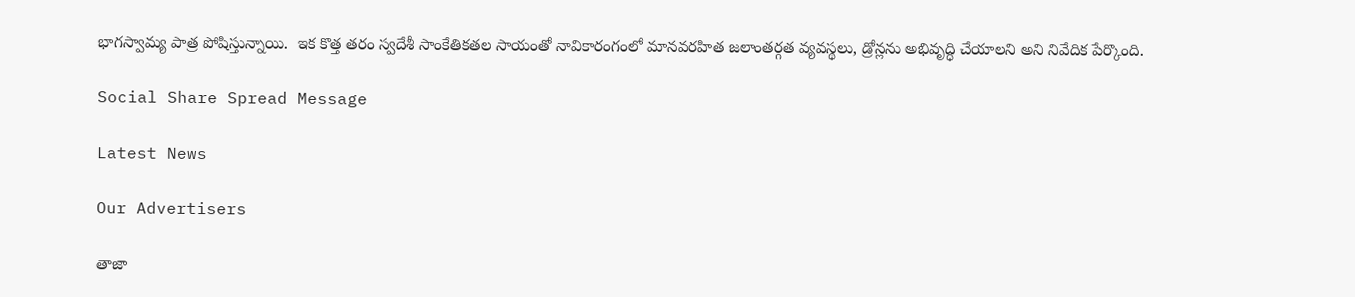భాగస్వామ్య పాత్ర పోషిస్తున్నాయి.  ఇక కొత్త తరం స్వదేశీ సాంకేతికతల సాయంతో నావికారంగంలో మానవరహిత జలాంతర్గత వ్యవస్థలు, డ్రోన్లను అభివృద్ధి చేయాలని అని నివేదిక పేర్కొంది.

Social Share Spread Message

Latest News

Our Advertisers

తాజా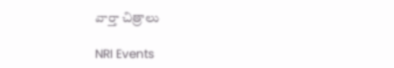వార్తా చిత్రాలు

NRI Events